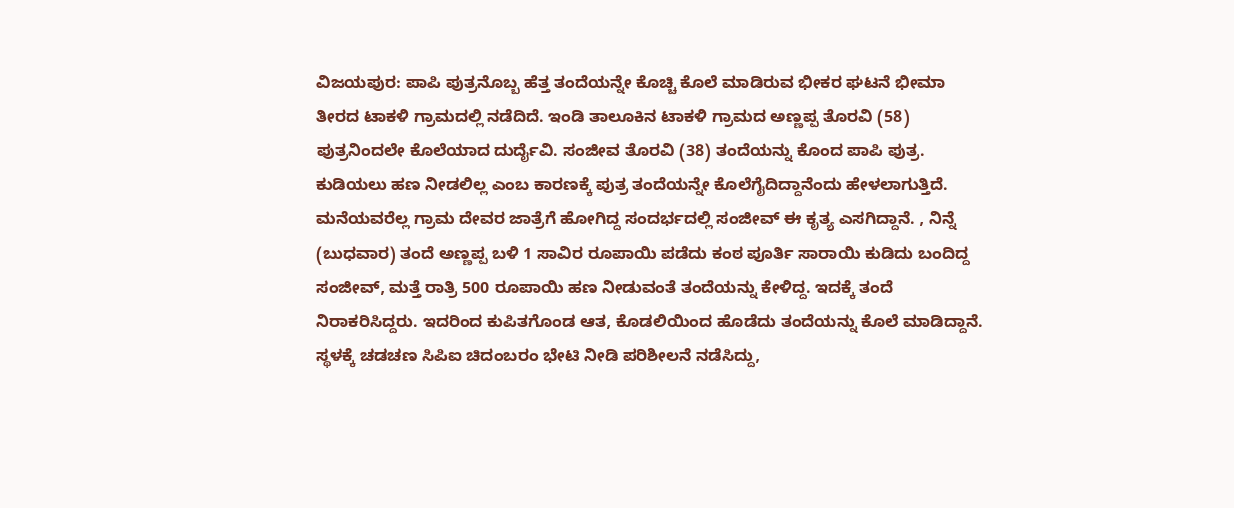ವಿಜಯಪುರ: ಪಾಪಿ ಪುತ್ರನೊಬ್ಬ ಹೆತ್ತ ತಂದೆಯನ್ನೇ ಕೊಚ್ಚಿ ಕೊಲೆ ಮಾಡಿರುವ ಭೀಕರ ಘಟನೆ ಭೀಮಾ ತೀರದ ಟಾಕಳಿ ಗ್ರಾಮದಲ್ಲಿ ನಡೆದಿದೆ. ಇಂಡಿ ತಾಲೂಕಿನ ಟಾಕಳಿ ಗ್ರಾಮದ ಅಣ್ಣಪ್ಪ ತೊರವಿ (58) ಪುತ್ರನಿಂದಲೇ ಕೊಲೆಯಾದ ದುರ್ದೈವಿ. ಸಂಜೀವ ತೊರವಿ (38) ತಂದೆಯನ್ನು ಕೊಂದ ಪಾಪಿ ಪುತ್ರ. ಕುಡಿಯಲು ಹಣ ನೀಡಲಿಲ್ಲ ಎಂಬ ಕಾರಣಕ್ಕೆ ಪುತ್ರ ತಂದೆಯನ್ನೇ ಕೊಲೆಗೈದಿದ್ದಾನೆಂದು ಹೇಳಲಾಗುತ್ತಿದೆ. ಮನೆಯವರೆಲ್ಲ ಗ್ರಾಮ ದೇವರ ಜಾತ್ರೆಗೆ ಹೋಗಿದ್ದ ಸಂದರ್ಭದಲ್ಲಿ ಸಂಜೀವ್ ಈ ಕೃತ್ಯ ಎಸಗಿದ್ದಾನೆ. , ನಿನ್ನೆ (ಬುಧವಾರ) ತಂದೆ ಅಣ್ಣಪ್ಪ ಬಳಿ 1 ಸಾವಿರ ರೂಪಾಯಿ ಪಡೆದು ಕಂಠ ಪೂರ್ತಿ ಸಾರಾಯಿ ಕುಡಿದು ಬಂದಿದ್ದ ಸಂಜೀವ್, ಮತ್ತೆ ರಾತ್ರಿ 500 ರೂಪಾಯಿ ಹಣ ನೀಡುವಂತೆ ತಂದೆಯನ್ನು ಕೇಳಿದ್ದ. ಇದಕ್ಕೆ ತಂದೆ ನಿರಾಕರಿಸಿದ್ದರು. ಇದರಿಂದ ಕುಪಿತಗೊಂಡ ಆತ, ಕೊಡಲಿಯಿಂದ ಹೊಡೆದು ತಂದೆಯನ್ನು ಕೊಲೆ ಮಾಡಿದ್ದಾನೆ. ಸ್ಥಳಕ್ಕೆ ಚಡಚಣ ಸಿಪಿಐ ಚಿದಂಬರಂ ಭೇಟಿ ನೀಡಿ ಪರಿಶೀಲನೆ ನಡೆಸಿದ್ದು,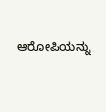ಆರೋಪಿಯನ್ನು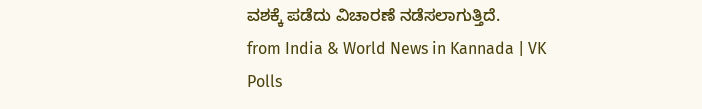ವಶಕ್ಕೆ ಪಡೆದು ವಿಚಾರಣೆ ನಡೆಸಲಾಗುತ್ತಿದೆ.
from India & World News in Kannada | VK Polls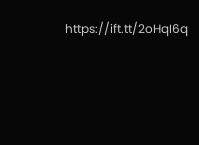https://ift.tt/2oHqI6q